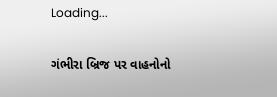Loading...

ગંભીરા બ્રિજ પર વાહનોનો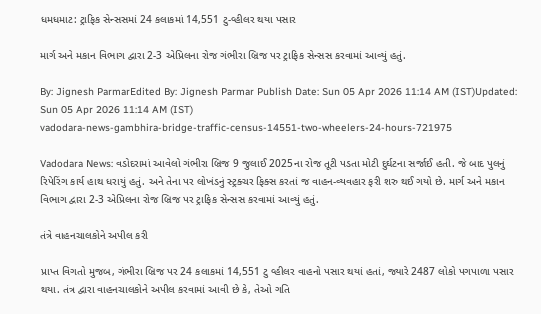ધમધમાટ: ટ્રાફિક સેન્સસમાં 24 કલાકમાં 14,551 ટુ-વ્હીલર થયા પસાર

માર્ગ અને મકાન વિભાગ દ્વારા 2-3 એપ્રિલના રોજ ગંભીરા બ્રિજ પર ટ્રાફિક સેન્સસ કરવામાં આવ્યું હતું.

By: Jignesh ParmarEdited By: Jignesh Parmar Publish Date: Sun 05 Apr 2026 11:14 AM (IST)Updated: Sun 05 Apr 2026 11:14 AM (IST)
vadodara-news-gambhira-bridge-traffic-census-14551-two-wheelers-24-hours-721975

Vadodara News: વડોદરામાં આવેલો ગંભીરા બ્રિજ 9 જુલાઈ 2025ના રોજ તૂટી પડતા મોટી દુર્ઘટના સર્જાઈ હતી. જે બાદ પુલનું રિપેરિંગ કાર્ય હાથ ધરાયું હતું. અને તેના પર લોખંડનું સ્ટ્રક્ચર ફિક્સ કરતાં જ વાહન-વ્યવહાર ફરી શરુ થઈ ગયો છે. માર્ગ અને મકાન વિભાગ દ્વારા 2-3 એપ્રિલના રોજ બ્રિજ પર ટ્રાફિક સેન્સસ કરવામાં આવ્યું હતું.

તંત્રે વાહનચાલકોને અપીલ કરી

પ્રાપ્ત વિગતો મુજબ, ગંભીરા બ્રિજ પર 24 કલાકમાં 14,551 ટુ વ્હીલર વાહનો પસાર થયાં હતાં, જ્યારે 2487 લોકો પગપાળા પસાર થયા. તંત્ર દ્વારા વાહનચાલકોને અપીલ કરવામાં આવી છે કે, તેઓ ગતિ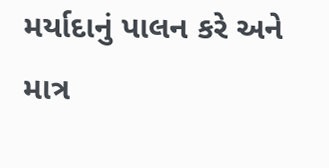મર્યાદાનું પાલન કરે અને માત્ર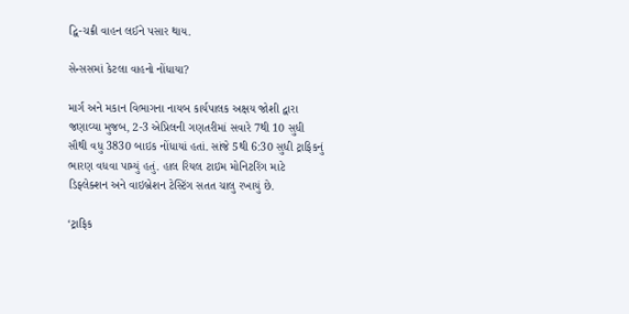દ્વિ-ચક્રી વાહન લઈને પસાર થાય.

સેન્સસમાં કેટલા વાહનો નોંધાયા?

માર્ગ અને મકાન વિભાગના નાયબ કાર્યપાલક અક્ષય જોશી દ્વારા જણાવ્યા મુજબ, 2-3 એપ્રિલની ગણતરીમાં સવારે 7થી 10 સુધી સૌથી વધુ 3830 બાઇક નોંધાયાં હતાં. સાંજે 5થી 6:30 સુધી ટ્રાફિકનું ભારણ વધવા પામ્યું હતું. હાલ રિયલ ટાઇમ મોનિટરિંગ માટે ડિફ્લેક્શન અને વાઇબ્રેશન ટેસ્ટિંગ સતત ચાલુ રખાયું છે.

‘ટ્રાફિક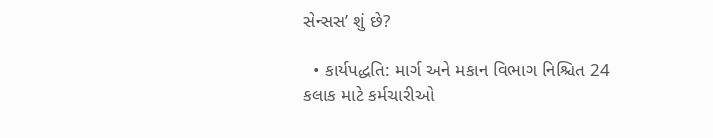સેન્સસ’ શું છે?

  • કાર્યપદ્ધતિ: માર્ગ અને મકાન વિભાગ નિશ્ચિત 24 કલાક માટે કર્મચારીઓ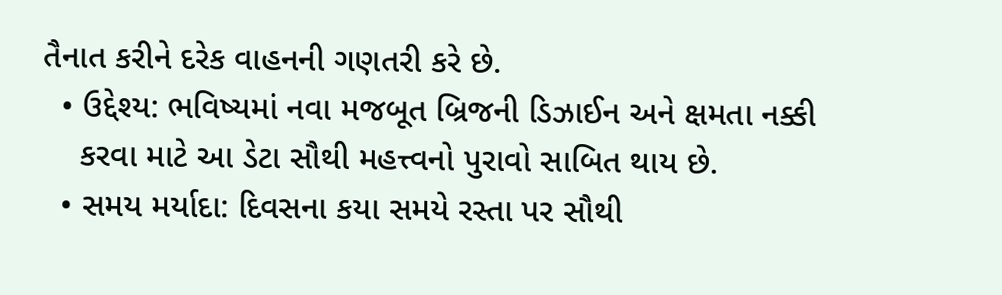તૈનાત કરીને દરેક વાહનની ગણતરી કરે છે.
  • ઉદ્દેશ્ય: ભવિષ્યમાં નવા મજબૂત બ્રિજની ડિઝાઈન અને ક્ષમતા નક્કી
    કરવા માટે આ ડેટા સૌથી મહત્ત્વનો પુરાવો સાબિત થાય છે.
  • સમય મર્યાદા: દિવસના કયા સમયે રસ્તા પર સૌથી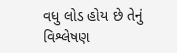વધુ લોડ હોય છે તેનું વિશ્લેષણ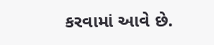કરવામાં આવે છે.